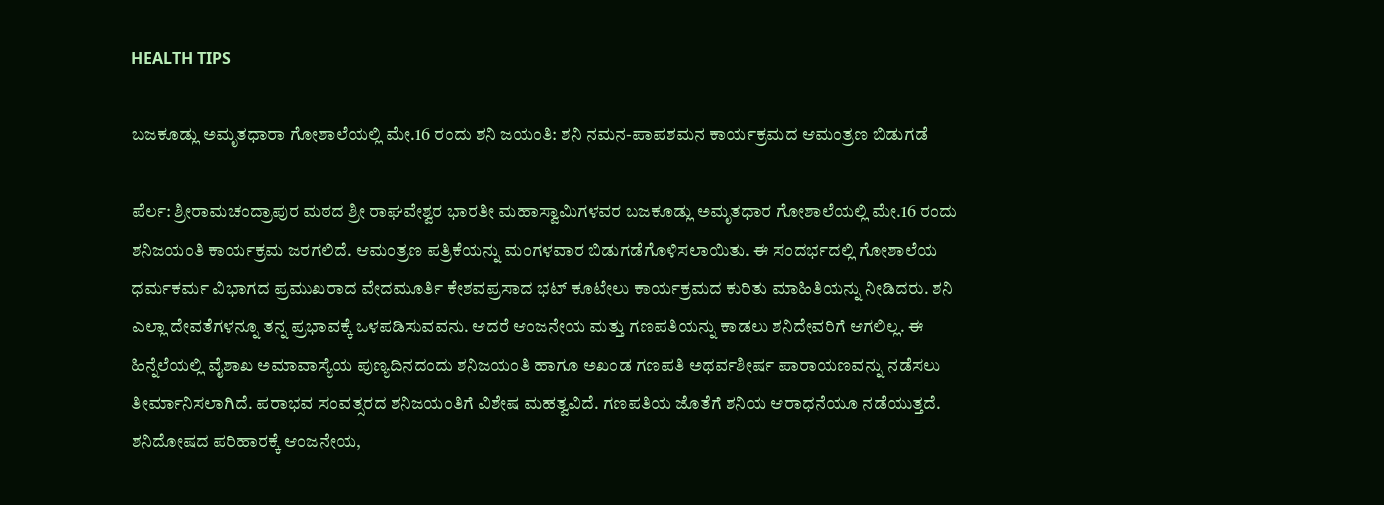HEALTH TIPS

ಬಜಕೂಡ್ಲು ಅಮೃತಧಾರಾ ಗೋಶಾಲೆಯಲ್ಲಿ ಮೇ.16 ರಂದು ಶನಿ ಜಯಂತಿ: ಶನಿ ನಮನ-ಪಾಪಶಮನ ಕಾರ್ಯಕ್ರಮದ ಆಮಂತ್ರಣ ಬಿಡುಗಡೆ

ಪೆರ್ಲ: ಶ್ರೀರಾಮಚಂದ್ರಾಪುರ ಮಠದ ಶ್ರೀ ರಾಘವೇಶ್ವರ ಭಾರತೀ ಮಹಾಸ್ವಾಮಿಗಳವರ ಬಜಕೂಡ್ಲು ಅಮೃತಧಾರ ಗೋಶಾಲೆಯಲ್ಲಿ ಮೇ.16 ರಂದು ಶನಿಜಯಂತಿ ಕಾರ್ಯಕ್ರಮ ಜರಗಲಿದೆ. ಆಮಂತ್ರಣ ಪತ್ರಿಕೆಯನ್ನು ಮಂಗಳವಾರ ಬಿಡುಗಡೆಗೊಳಿಸಲಾಯಿತು. ಈ ಸಂದರ್ಭದಲ್ಲಿ ಗೋಶಾಲೆಯ ಧರ್ಮಕರ್ಮ ವಿಭಾಗದ ಪ್ರಮುಖರಾದ ವೇದಮೂರ್ತಿ ಕೇಶವಪ್ರಸಾದ ಭಟ್ ಕೂಟೇಲು ಕಾರ್ಯಕ್ರಮದ ಕುರಿತು ಮಾಹಿತಿಯನ್ನು ನೀಡಿದರು. ಶನಿ ಎಲ್ಲಾ ದೇವತೆಗಳನ್ನೂ ತನ್ನ ಪ್ರಭಾವಕ್ಕೆ ಒಳಪಡಿಸುವವನು. ಆದರೆ ಆಂಜನೇಯ ಮತ್ತು ಗಣಪತಿಯನ್ನು ಕಾಡಲು ಶನಿದೇವರಿಗೆ ಆಗಲಿಲ್ಲ. ಈ ಹಿನ್ನೆಲೆಯಲ್ಲಿ ವೈಶಾಖ ಅಮಾವಾಸ್ಯೆಯ ಪುಣ್ಯದಿನದಂದು ಶನಿಜಯಂತಿ ಹಾಗೂ ಅಖಂಡ ಗಣಪತಿ ಅಥರ್ವಶೀರ್ಷ ಪಾರಾಯಣವನ್ನು ನಡೆಸಲು ತೀರ್ಮಾನಿಸಲಾಗಿದೆ. ಪರಾಭವ ಸಂವತ್ಸರದ ಶನಿಜಯಂತಿಗೆ ವಿಶೇಷ ಮಹತ್ವವಿದೆ. ಗಣಪತಿಯ ಜೊತೆಗೆ ಶನಿಯ ಆರಾಧನೆಯೂ ನಡೆಯುತ್ತದೆ. ಶನಿದೋಷದ ಪರಿಹಾರಕ್ಕೆ ಆಂಜನೇಯ,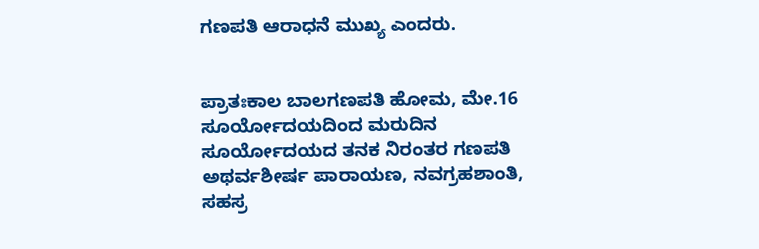ಗಣಪತಿ ಆರಾಧನೆ ಮುಖ್ಯ ಎಂದರು.


ಪ್ರಾತಃಕಾಲ ಬಾಲಗಣಪತಿ ಹೋಮ, ಮೇ.16 ಸೂರ್ಯೋದಯದಿಂದ ಮರುದಿನ ಸೂರ್ಯೋದಯದ ತನಕ ನಿರಂತರ ಗಣಪತಿ ಅಥರ್ವಶೀರ್ಷ ಪಾರಾಯಣ, ನವಗ್ರಹಶಾಂತಿ, ಸಹಸ್ರ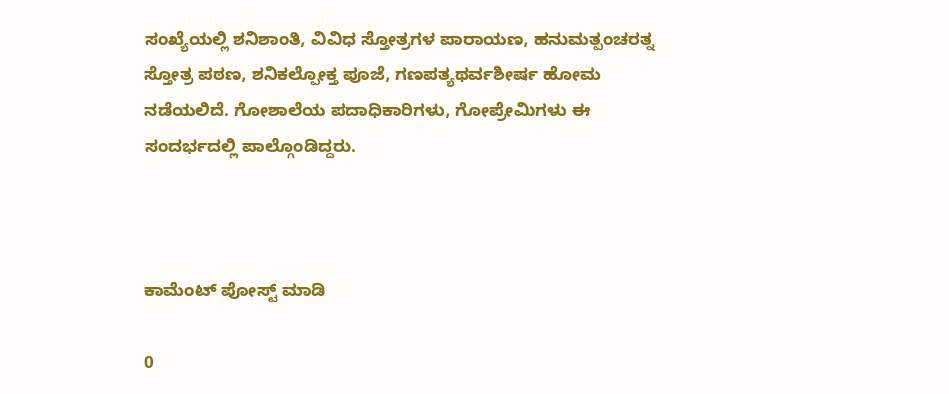ಸಂಖ್ಯೆಯಲ್ಲಿ ಶನಿಶಾಂತಿ, ವಿವಿಧ ಸ್ತೋತ್ರಗಳ ಪಾರಾಯಣ, ಹನುಮತ್ಪಂಚರತ್ನ ಸ್ತೋತ್ರ ಪಠಣ, ಶನಿಕಲ್ಪೋಕ್ತ ಪೂಜೆ, ಗಣಪತ್ಯಥರ್ವಶೀರ್ಷ ಹೋಮ ನಡೆಯಲಿದೆ. ಗೋಶಾಲೆಯ ಪದಾಧಿಕಾರಿಗಳು, ಗೋಪ್ರೇಮಿಗಳು ಈ ಸಂದರ್ಭದಲ್ಲಿ ಪಾಲ್ಗೊಂಡಿದ್ದರು.



ಕಾಮೆಂಟ್‌‌ ಪೋಸ್ಟ್‌ ಮಾಡಿ

0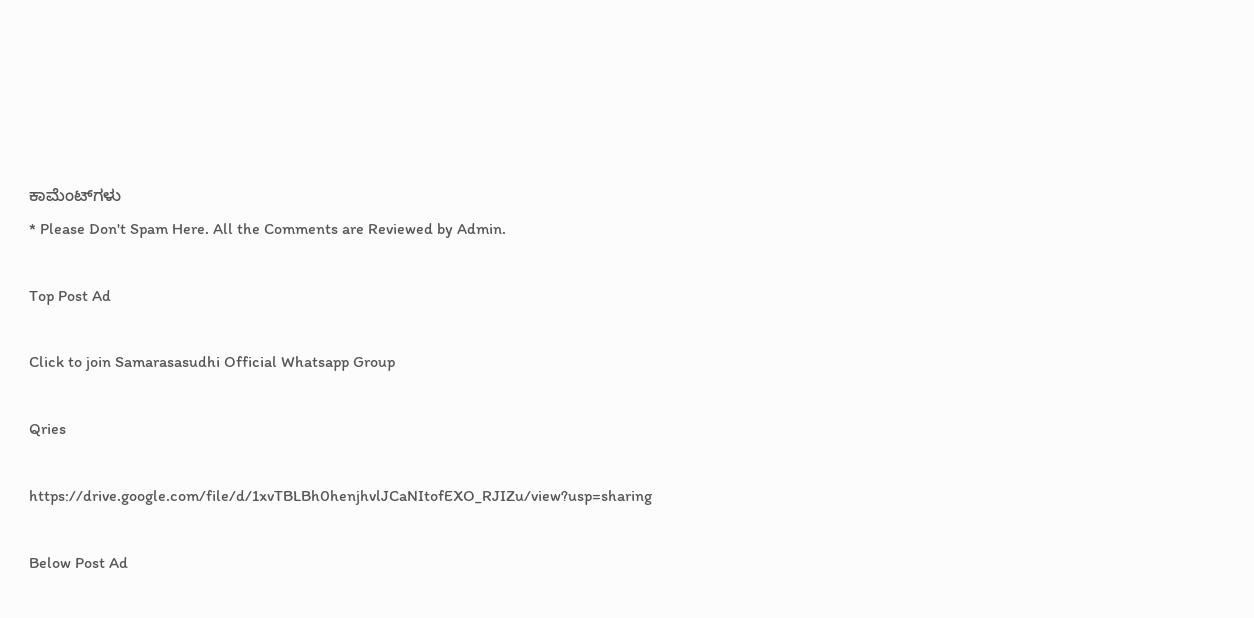ಕಾಮೆಂಟ್‌ಗಳು
* Please Don't Spam Here. All the Comments are Reviewed by Admin.

Top Post Ad

Click to join Samarasasudhi Official Whatsapp Group

Qries

https://drive.google.com/file/d/1xvTBLBh0henjhvlJCaNItofEXO_RJIZu/view?usp=sharing

Below Post Ad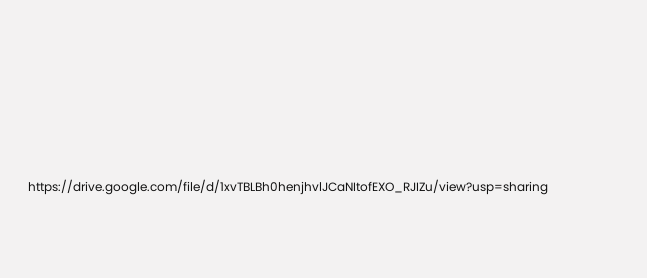https://drive.google.com/file/d/1xvTBLBh0henjhvlJCaNItofEXO_RJIZu/view?usp=sharing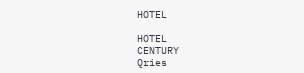HOTEL

HOTEL
CENTURY
Qries